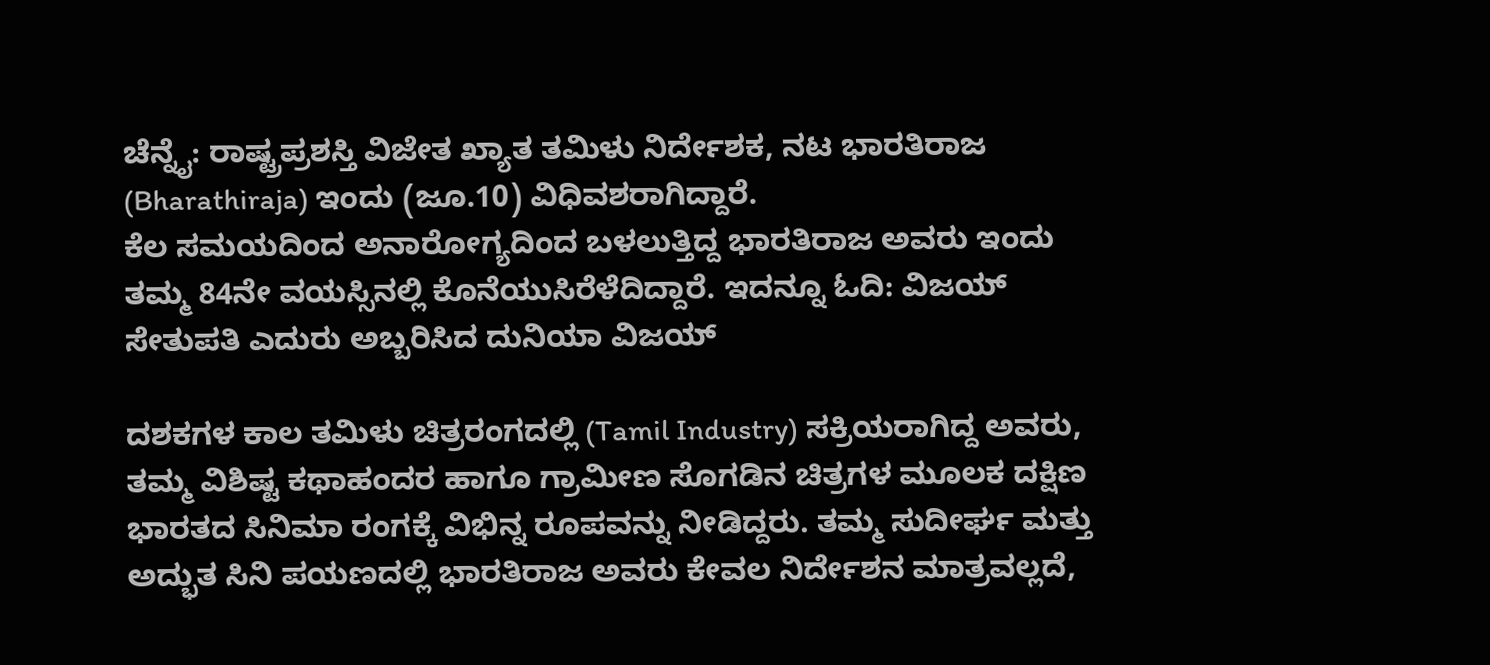ಚೆನ್ನೈ: ರಾಷ್ಟ್ರಪ್ರಶಸ್ತಿ ವಿಜೇತ ಖ್ಯಾತ ತಮಿಳು ನಿರ್ದೇಶಕ, ನಟ ಭಾರತಿರಾಜ (Bharathiraja) ಇಂದು (ಜೂ.10) ವಿಧಿವಶರಾಗಿದ್ದಾರೆ.
ಕೆಲ ಸಮಯದಿಂದ ಅನಾರೋಗ್ಯದಿಂದ ಬಳಲುತ್ತಿದ್ದ ಭಾರತಿರಾಜ ಅವರು ಇಂದು ತಮ್ಮ 84ನೇ ವಯಸ್ಸಿನಲ್ಲಿ ಕೊನೆಯುಸಿರೆಳೆದಿದ್ದಾರೆ. ಇದನ್ನೂ ಓದಿ: ವಿಜಯ್ ಸೇತುಪತಿ ಎದುರು ಅಬ್ಬರಿಸಿದ ದುನಿಯಾ ವಿಜಯ್

ದಶಕಗಳ ಕಾಲ ತಮಿಳು ಚಿತ್ರರಂಗದಲ್ಲಿ (Tamil Industry) ಸಕ್ರಿಯರಾಗಿದ್ದ ಅವರು, ತಮ್ಮ ವಿಶಿಷ್ಟ ಕಥಾಹಂದರ ಹಾಗೂ ಗ್ರಾಮೀಣ ಸೊಗಡಿನ ಚಿತ್ರಗಳ ಮೂಲಕ ದಕ್ಷಿಣ ಭಾರತದ ಸಿನಿಮಾ ರಂಗಕ್ಕೆ ವಿಭಿನ್ನ ರೂಪವನ್ನು ನೀಡಿದ್ದರು. ತಮ್ಮ ಸುದೀರ್ಘ ಮತ್ತು ಅದ್ಭುತ ಸಿನಿ ಪಯಣದಲ್ಲಿ ಭಾರತಿರಾಜ ಅವರು ಕೇವಲ ನಿರ್ದೇಶನ ಮಾತ್ರವಲ್ಲದೆ,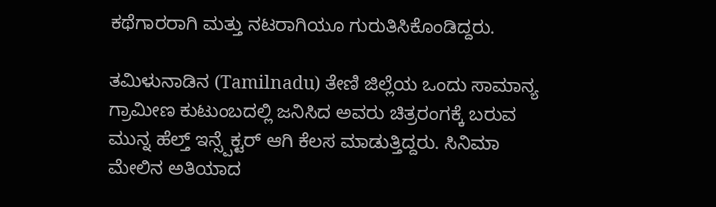ಕಥೆಗಾರರಾಗಿ ಮತ್ತು ನಟರಾಗಿಯೂ ಗುರುತಿಸಿಕೊಂಡಿದ್ದರು.

ತಮಿಳುನಾಡಿನ (Tamilnadu) ತೇಣಿ ಜಿಲ್ಲೆಯ ಒಂದು ಸಾಮಾನ್ಯ ಗ್ರಾಮೀಣ ಕುಟುಂಬದಲ್ಲಿ ಜನಿಸಿದ ಅವರು ಚಿತ್ರರಂಗಕ್ಕೆ ಬರುವ ಮುನ್ನ ಹೆಲ್ತ್ ಇನ್ಸ್ಪೆಕ್ಟರ್ ಆಗಿ ಕೆಲಸ ಮಾಡುತ್ತಿದ್ದರು. ಸಿನಿಮಾ ಮೇಲಿನ ಅತಿಯಾದ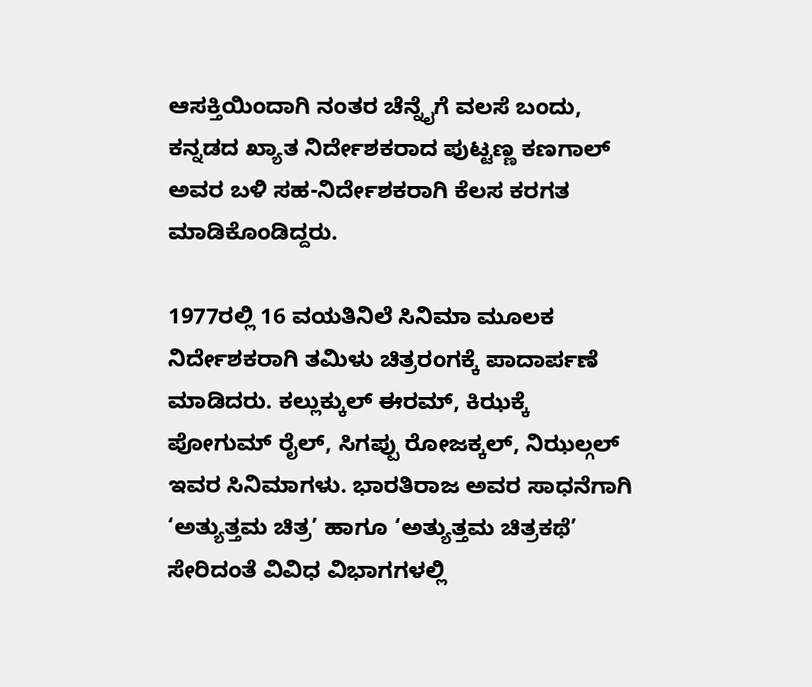ಆಸಕ್ತಿಯಿಂದಾಗಿ ನಂತರ ಚೆನ್ನೈಗೆ ವಲಸೆ ಬಂದು, ಕನ್ನಡದ ಖ್ಯಾತ ನಿರ್ದೇಶಕರಾದ ಪುಟ್ಟಣ್ಣ ಕಣಗಾಲ್ ಅವರ ಬಳಿ ಸಹ-ನಿರ್ದೇಶಕರಾಗಿ ಕೆಲಸ ಕರಗತ ಮಾಡಿಕೊಂಡಿದ್ದರು.

1977ರಲ್ಲಿ 16 ವಯತಿನಿಲೆ ಸಿನಿಮಾ ಮೂಲಕ ನಿರ್ದೇಶಕರಾಗಿ ತಮಿಳು ಚಿತ್ರರಂಗಕ್ಕೆ ಪಾದಾರ್ಪಣೆ ಮಾಡಿದರು. ಕಲ್ಲುಕ್ಕುಲ್ ಈರಮ್, ಕಿಝಕ್ಕೆ ಪೋಗುಮ್ ರೈಲ್, ಸಿಗಪ್ಪು ರೋಜಕ್ಕಲ್, ನಿಝಲ್ಗಲ್ ಇವರ ಸಿನಿಮಾಗಳು. ಭಾರತಿರಾಜ ಅವರ ಸಾಧನೆಗಾಗಿ ‘ಅತ್ಯುತ್ತಮ ಚಿತ್ರ’ ಹಾಗೂ ‘ಅತ್ಯುತ್ತಮ ಚಿತ್ರಕಥೆ’ ಸೇರಿದಂತೆ ವಿವಿಧ ವಿಭಾಗಗಳಲ್ಲಿ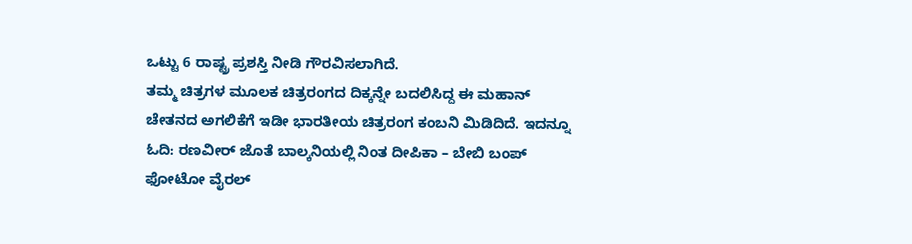ಒಟ್ಟು 6 ರಾಷ್ಟ್ರ ಪ್ರಶಸ್ತಿ ನೀಡಿ ಗೌರವಿಸಲಾಗಿದೆ.
ತಮ್ಮ ಚಿತ್ರಗಳ ಮೂಲಕ ಚಿತ್ರರಂಗದ ದಿಕ್ಕನ್ನೇ ಬದಲಿಸಿದ್ದ ಈ ಮಹಾನ್ ಚೇತನದ ಅಗಲಿಕೆಗೆ ಇಡೀ ಭಾರತೀಯ ಚಿತ್ರರಂಗ ಕಂಬನಿ ಮಿಡಿದಿದೆ. ಇದನ್ನೂ ಓದಿ: ರಣವೀರ್ ಜೊತೆ ಬಾಲ್ಕನಿಯಲ್ಲಿ ನಿಂತ ದೀಪಿಕಾ – ಬೇಬಿ ಬಂಪ್ ಫೋಟೋ ವೈರಲ್